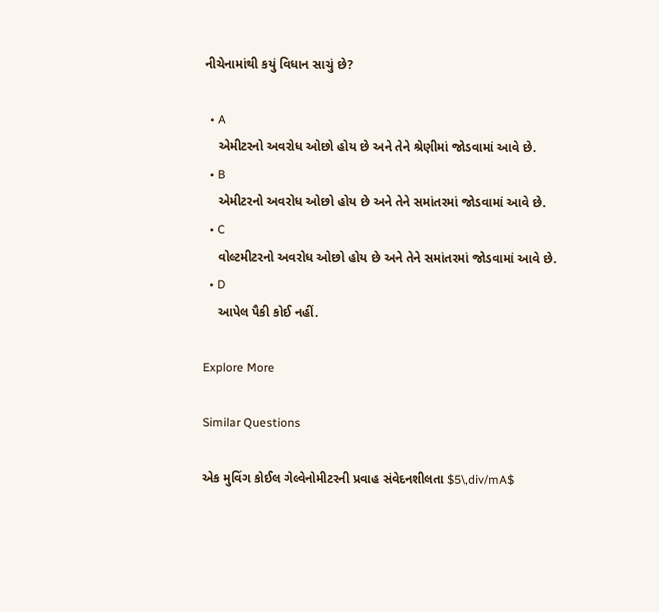નીચેનામાંથી કયું વિધાન સાચું છે?

  • A
    એમીટરનો અવરોધ ઓછો હોય છે અને તેને શ્રેણીમાં જોડવામાં આવે છે.
  • B
    એમીટરનો અવરોધ ઓછો હોય છે અને તેને સમાંતરમાં જોડવામાં આવે છે.
  • C
    વોલ્ટમીટરનો અવરોધ ઓછો હોય છે અને તેને સમાંતરમાં જોડવામાં આવે છે.
  • D
    આપેલ પૈકી કોઈ નહીં.

Explore More

Similar Questions

એક મુવિંગ કોઈલ ગેલ્વેનોમીટરની પ્રવાહ સંવેદનશીલતા $5\,div/mA$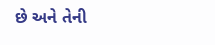છે અને તેની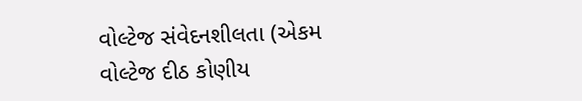વોલ્ટેજ સંવેદનશીલતા (એકમ વોલ્ટેજ દીઠ કોણીય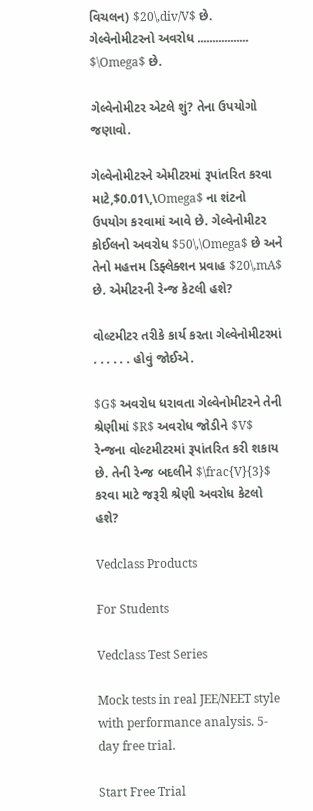વિચલન) $20\,div/V$ છે. ગેલ્વેનોમીટરનો અવરોધ ................. $\Omega$ છે.

ગેલ્વેનોમીટર એટલે શું? તેના ઉપયોગો જણાવો.

ગેલ્વેનોમીટરને એમીટરમાં રૂપાંતરિત કરવા માટે,$0.01\,\Omega$ ના શંટનો ઉપયોગ કરવામાં આવે છે. ગેલ્વેનોમીટર કોઈલનો અવરોધ $50\,\Omega$ છે અને તેનો મહત્તમ ડિફ્લેક્શન પ્રવાહ $20\,mA$ છે. એમીટરની રેન્જ કેટલી હશે?

વોલ્ટમીટર તરીકે કાર્ય કરતા ગેલ્વેનોમીટરમાં . . . . . . હોવું જોઈએ.

$G$ અવરોધ ધરાવતા ગેલ્વેનોમીટરને તેની શ્રેણીમાં $R$ અવરોધ જોડીને $V$ રેન્જના વોલ્ટમીટરમાં રૂપાંતરિત કરી શકાય છે. તેની રેન્જ બદલીને $\frac{V}{3}$ કરવા માટે જરૂરી શ્રેણી અવરોધ કેટલો હશે?

Vedclass Products

For Students

Vedclass Test Series

Mock tests in real JEE/NEET style with performance analysis. 5-day free trial.

Start Free Trial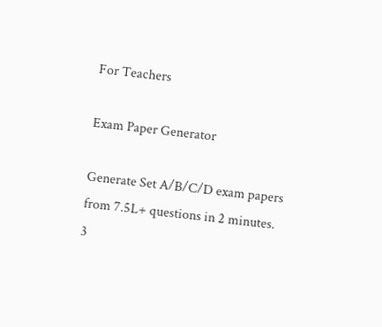For Teachers

Exam Paper Generator

Generate Set A/B/C/D exam papers from 7.5L+ questions in 2 minutes. 3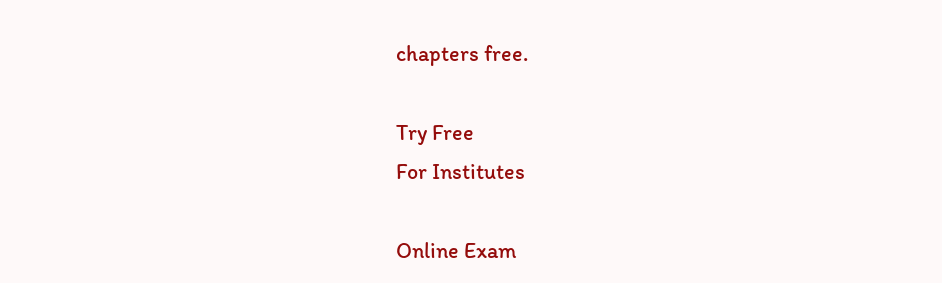chapters free.

Try Free
For Institutes

Online Exam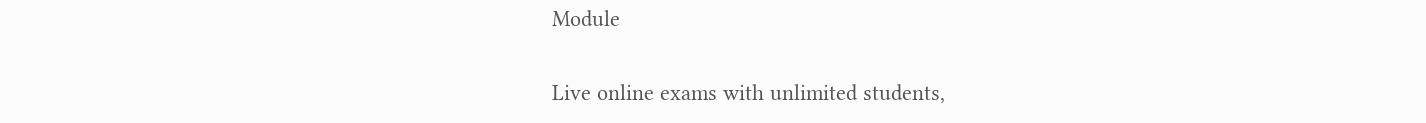Module

Live online exams with unlimited students,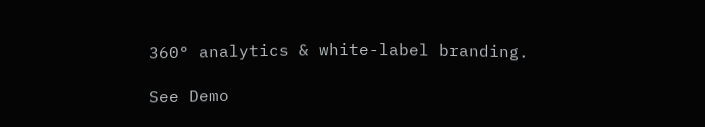360° analytics & white-label branding.

See Demo